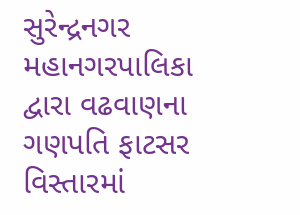સુરેન્દ્રનગર મહાનગરપાલિકા દ્વારા વઢવાણના ગણપતિ ફાટસર વિસ્તારમાં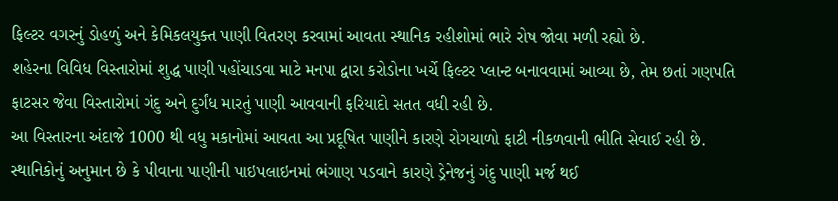ફિલ્ટર વગરનું ડોહળું અને કેમિકલયુક્ત પાણી વિતરણ કરવામાં આવતા સ્થાનિક રહીશોમાં ભારે રોષ જોવા મળી રહ્યો છે.
શહેરના વિવિધ વિસ્તારોમાં શુદ્ધ પાણી પહોંચાડવા માટે મનપા દ્વારા કરોડોના ખર્ચે ફિલ્ટર પ્લાન્ટ બનાવવામાં આવ્યા છે, તેમ છતાં ગણપતિ ફાટસર જેવા વિસ્તારોમાં ગંદુ અને દુર્ગંધ મારતું પાણી આવવાની ફરિયાદો સતત વધી રહી છે.
આ વિસ્તારના અંદાજે 1000 થી વધુ મકાનોમાં આવતા આ પ્રદૂષિત પાણીને કારણે રોગચાળો ફાટી નીકળવાની ભીતિ સેવાઈ રહી છે. સ્થાનિકોનું અનુમાન છે કે પીવાના પાણીની પાઇપલાઇનમાં ભંગાણ પડવાને કારણે ડ્રેનેજનું ગંદુ પાણી મર્જ થઈ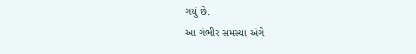ગયું છે.
આ ગંભીર સમસ્યા અંગે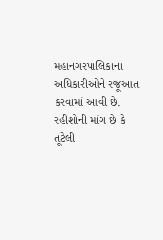મહાનગરપાલિકાના અધિકારીઓને રજૂઆત કરવામાં આવી છે. રહીશોની માંગ છે કે તૂટેલી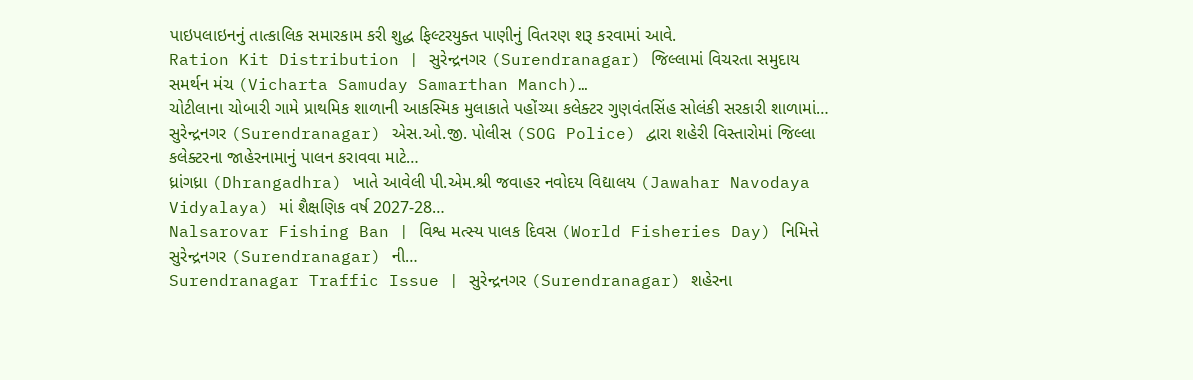પાઇપલાઇનનું તાત્કાલિક સમારકામ કરી શુદ્ધ ફિલ્ટરયુક્ત પાણીનું વિતરણ શરૂ કરવામાં આવે.
Ration Kit Distribution | સુરેન્દ્રનગર (Surendranagar) જિલ્લામાં વિચરતા સમુદાય સમર્થન મંચ (Vicharta Samuday Samarthan Manch)…
ચોટીલાના ચોબારી ગામે પ્રાથમિક શાળાની આકસ્મિક મુલાકાતે પહોંચ્યા કલેક્ટર ગુણવંતસિંહ સોલંકી સરકારી શાળામાં…
સુરેન્દ્રનગર (Surendranagar) એસ.ઓ.જી. પોલીસ (SOG Police) દ્વારા શહેરી વિસ્તારોમાં જિલ્લા કલેક્ટરના જાહેરનામાનું પાલન કરાવવા માટે…
ધ્રાંગધ્રા (Dhrangadhra) ખાતે આવેલી પી.એમ.શ્રી જવાહર નવોદય વિદ્યાલય (Jawahar Navodaya Vidyalaya) માં શૈક્ષણિક વર્ષ 2027-28…
Nalsarovar Fishing Ban | વિશ્વ મત્સ્ય પાલક દિવસ (World Fisheries Day) નિમિત્તે સુરેન્દ્રનગર (Surendranagar) ની…
Surendranagar Traffic Issue | સુરેન્દ્રનગર (Surendranagar) શહેરના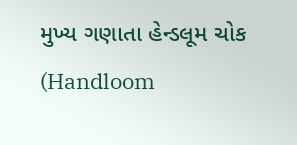મુખ્ય ગણાતા હેન્ડલૂમ ચોક (Handloom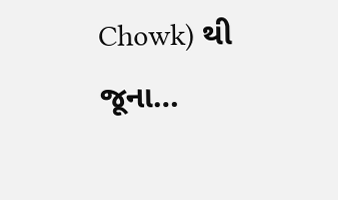Chowk) થી જૂના…